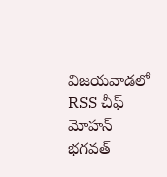విజయవాడలో RSS చీఫ్ మోహన్ భగవత్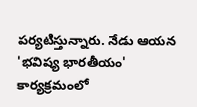పర్యటిస్తున్నారు. నేడు ఆయన 'భవిష్య భారతీయం' కార్యక్రమంలో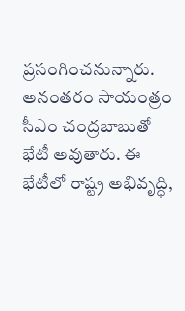ప్రసంగించనున్నారు. అనంతరం సాయంత్రం సీఎం చంద్రబాబుతో భేటీ అవుతారు. ఈ భేటీలో రాష్ట్ర అభివృద్ధి,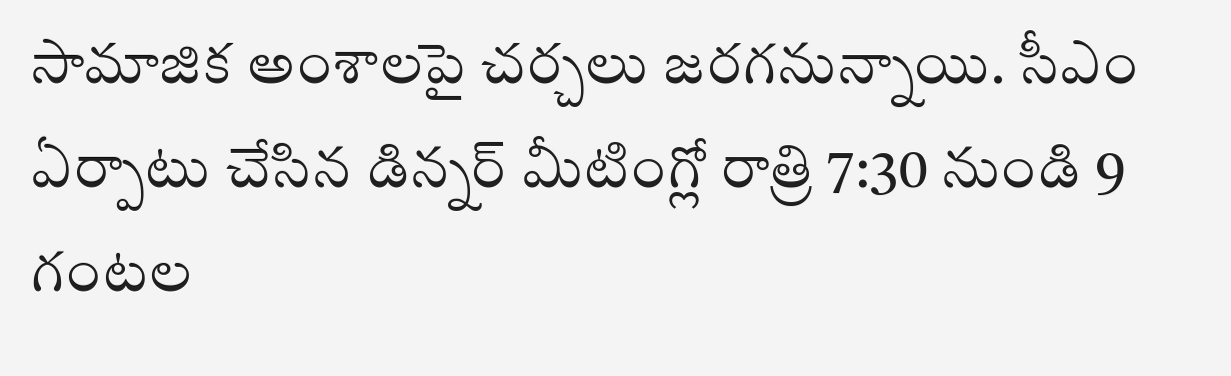సామాజిక అంశాలపై చర్చలు జరగనున్నాయి. సీఎం ఏర్పాటు చేసిన డిన్నర్ మీటింగ్లో రాత్రి 7:30 నుండి 9 గంటల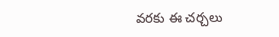వరకు ఈ చర్చలు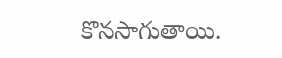కొనసాగుతాయి.